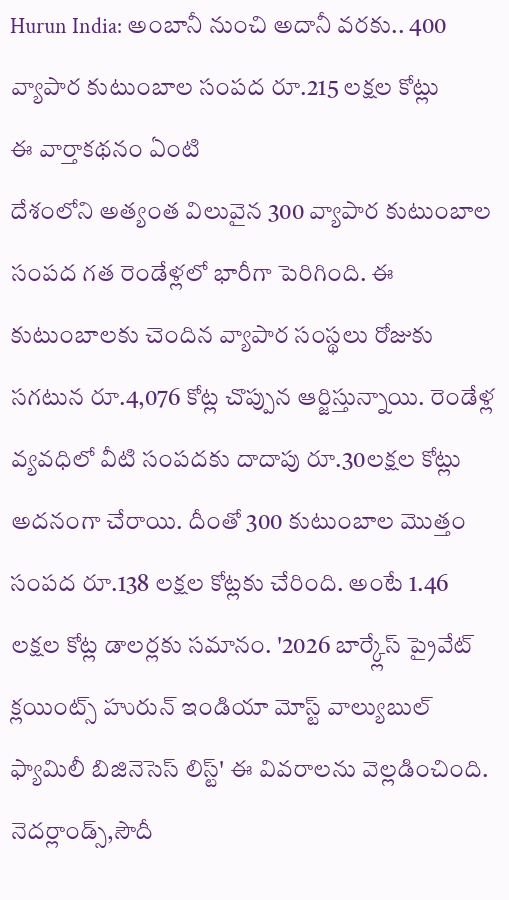Hurun India: అంబానీ నుంచి అదానీ వరకు.. 400 వ్యాపార కుటుంబాల సంపద రూ.215 లక్షల కోట్లు
ఈ వార్తాకథనం ఏంటి
దేశంలోని అత్యంత విలువైన 300 వ్యాపార కుటుంబాల సంపద గత రెండేళ్లలో భారీగా పెరిగింది. ఈ కుటుంబాలకు చెందిన వ్యాపార సంస్థలు రోజుకు సగటున రూ.4,076 కోట్ల చొప్పున ఆర్జిస్తున్నాయి. రెండేళ్ల వ్యవధిలో వీటి సంపదకు దాదాపు రూ.30లక్షల కోట్లు అదనంగా చేరాయి. దీంతో 300 కుటుంబాల మొత్తం సంపద రూ.138 లక్షల కోట్లకు చేరింది. అంటే 1.46 లక్షల కోట్ల డాలర్లకు సమానం. '2026 బార్క్లేస్ ప్రైవేట్ క్లయింట్స్ హురున్ ఇండియా మోస్ట్ వాల్యుబుల్ ఫ్యామిలీ బిజినెసెస్ లిస్ట్' ఈ వివరాలను వెల్లడించింది. నెదర్లాండ్స్,సౌదీ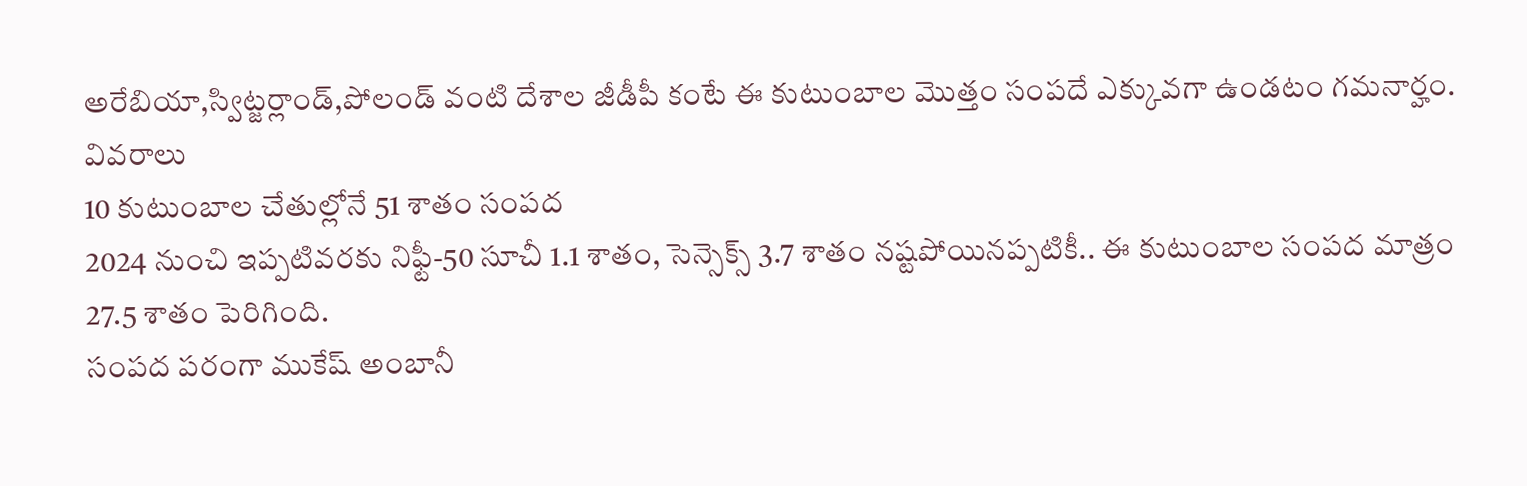అరేబియా,స్విట్జర్లాండ్,పోలండ్ వంటి దేశాల జీడీపీ కంటే ఈ కుటుంబాల మొత్తం సంపదే ఎక్కువగా ఉండటం గమనార్హం.
వివరాలు
10 కుటుంబాల చేతుల్లోనే 51 శాతం సంపద
2024 నుంచి ఇప్పటివరకు నిఫ్టీ-50 సూచీ 1.1 శాతం, సెన్సెక్స్ 3.7 శాతం నష్టపోయినప్పటికీ.. ఈ కుటుంబాల సంపద మాత్రం 27.5 శాతం పెరిగింది.
సంపద పరంగా ముకేష్ అంబానీ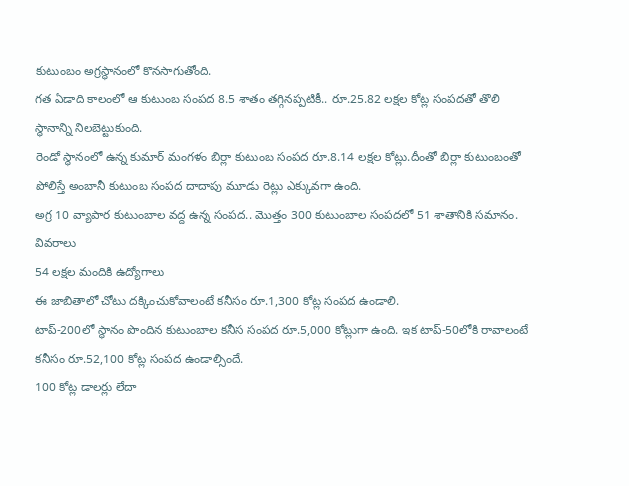కుటుంబం అగ్రస్థానంలో కొనసాగుతోంది.
గత ఏడాది కాలంలో ఆ కుటుంబ సంపద 8.5 శాతం తగ్గినప్పటికీ.. రూ.25.82 లక్షల కోట్ల సంపదతో తొలి స్థానాన్ని నిలబెట్టుకుంది.
రెండో స్థానంలో ఉన్న కుమార్ మంగళం బిర్లా కుటుంబ సంపద రూ.8.14 లక్షల కోట్లు.దీంతో బిర్లా కుటుంబంతో పోలిస్తే అంబానీ కుటుంబ సంపద దాదాపు మూడు రెట్లు ఎక్కువగా ఉంది.
అగ్ర 10 వ్యాపార కుటుంబాల వద్ద ఉన్న సంపద.. మొత్తం 300 కుటుంబాల సంపదలో 51 శాతానికి సమానం.
వివరాలు
54 లక్షల మందికి ఉద్యోగాలు
ఈ జాబితాలో చోటు దక్కించుకోవాలంటే కనీసం రూ.1,300 కోట్ల సంపద ఉండాలి.
టాప్-200లో స్థానం పొందిన కుటుంబాల కనీస సంపద రూ.5,000 కోట్లుగా ఉంది. ఇక టాప్-50లోకి రావాలంటే కనీసం రూ.52,100 కోట్ల సంపద ఉండాల్సిందే.
100 కోట్ల డాలర్లు లేదా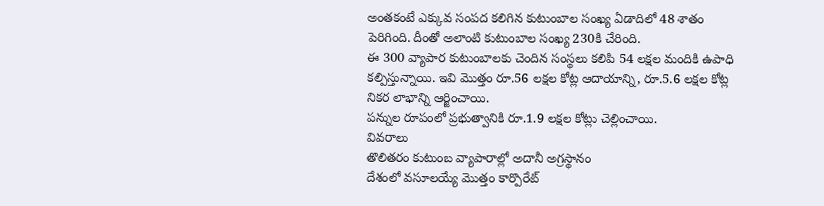అంతకంటే ఎక్కువ సంపద కలిగిన కుటుంబాల సంఖ్య ఏడాదిలో 48 శాతం పెరిగింది. దీంతో అలాంటి కుటుంబాల సంఖ్య 230కి చేరింది.
ఈ 300 వ్యాపార కుటుంబాలకు చెందిన సంస్థలు కలిపి 54 లక్షల మందికి ఉపాధి కల్పిస్తున్నాయి. ఇవి మొత్తం రూ.56 లక్షల కోట్ల ఆదాయాన్ని, రూ.5.6 లక్షల కోట్ల నికర లాభాన్ని ఆర్జించాయి.
పన్నుల రూపంలో ప్రభుత్వానికి రూ.1.9 లక్షల కోట్లు చెల్లించాయి.
వివరాలు
తొలితరం కుటుంబ వ్యాపారాల్లో అదానీ అగ్రస్థానం
దేశంలో వసూలయ్యే మొత్తం కార్పొరేట్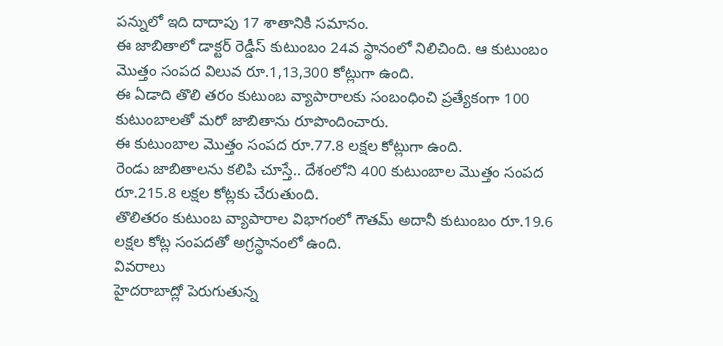పన్నులో ఇది దాదాపు 17 శాతానికి సమానం.
ఈ జాబితాలో డాక్టర్ రెడ్డీస్ కుటుంబం 24వ స్థానంలో నిలిచింది. ఆ కుటుంబం మొత్తం సంపద విలువ రూ.1,13,300 కోట్లుగా ఉంది.
ఈ ఏడాది తొలి తరం కుటుంబ వ్యాపారాలకు సంబంధించి ప్రత్యేకంగా 100 కుటుంబాలతో మరో జాబితాను రూపొందించారు.
ఈ కుటుంబాల మొత్తం సంపద రూ.77.8 లక్షల కోట్లుగా ఉంది.
రెండు జాబితాలను కలిపి చూస్తే.. దేశంలోని 400 కుటుంబాల మొత్తం సంపద రూ.215.8 లక్షల కోట్లకు చేరుతుంది.
తొలితరం కుటుంబ వ్యాపారాల విభాగంలో గౌతమ్ అదానీ కుటుంబం రూ.19.6 లక్షల కోట్ల సంపదతో అగ్రస్థానంలో ఉంది.
వివరాలు
హైదరాబాద్లో పెరుగుతున్న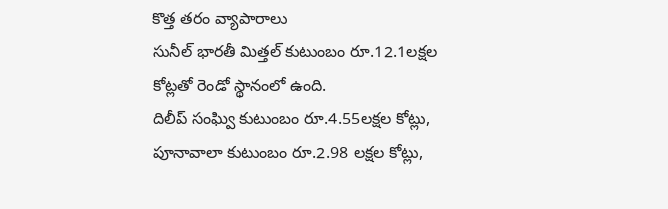కొత్త తరం వ్యాపారాలు
సునీల్ భారతీ మిత్తల్ కుటుంబం రూ.12.1లక్షల కోట్లతో రెండో స్థానంలో ఉంది.
దిలీప్ సంఘ్వి కుటుంబం రూ.4.55లక్షల కోట్లు, పూనావాలా కుటుంబం రూ.2.98 లక్షల కోట్లు,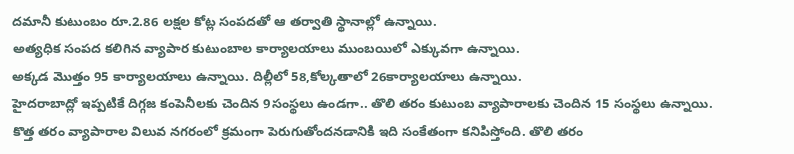దమానీ కుటుంబం రూ.2.86 లక్షల కోట్ల సంపదతో ఆ తర్వాతి స్థానాల్లో ఉన్నాయి.
అత్యధిక సంపద కలిగిన వ్యాపార కుటుంబాల కార్యాలయాలు ముంబయిలో ఎక్కువగా ఉన్నాయి.
అక్కడ మొత్తం 95 కార్యాలయాలు ఉన్నాయి. దిల్లీలో 58,కోల్కతాలో 26కార్యాలయాలు ఉన్నాయి.
హైదరాబాద్లో ఇప్పటికే దిగ్గజ కంపెనీలకు చెందిన 9సంస్థలు ఉండగా.. తొలి తరం కుటుంబ వ్యాపారాలకు చెందిన 15 సంస్థలు ఉన్నాయి.
కొత్త తరం వ్యాపారాల విలువ నగరంలో క్రమంగా పెరుగుతోందనడానికి ఇది సంకేతంగా కనిపిస్తోంది. తొలి తరం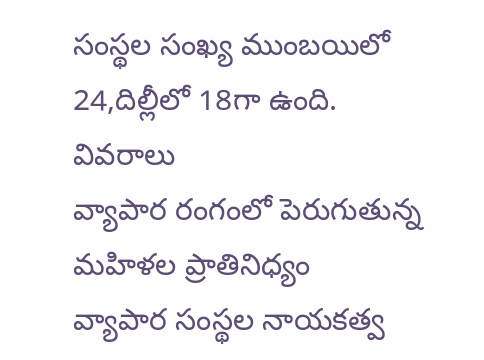సంస్థల సంఖ్య ముంబయిలో 24,దిల్లీలో 18గా ఉంది.
వివరాలు
వ్యాపార రంగంలో పెరుగుతున్న మహిళల ప్రాతినిధ్యం
వ్యాపార సంస్థల నాయకత్వ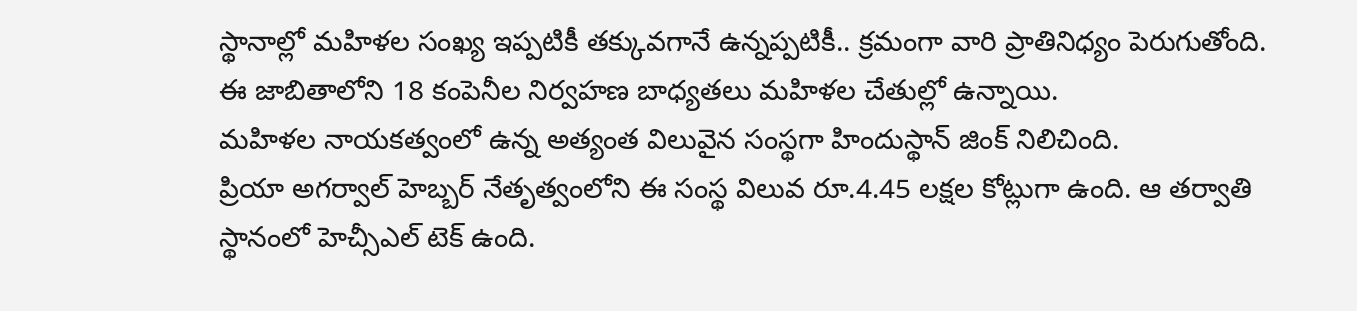స్థానాల్లో మహిళల సంఖ్య ఇప్పటికీ తక్కువగానే ఉన్నప్పటికీ.. క్రమంగా వారి ప్రాతినిధ్యం పెరుగుతోంది.
ఈ జాబితాలోని 18 కంపెనీల నిర్వహణ బాధ్యతలు మహిళల చేతుల్లో ఉన్నాయి.
మహిళల నాయకత్వంలో ఉన్న అత్యంత విలువైన సంస్థగా హిందుస్థాన్ జింక్ నిలిచింది.
ప్రియా అగర్వాల్ హెబ్బర్ నేతృత్వంలోని ఈ సంస్థ విలువ రూ.4.45 లక్షల కోట్లుగా ఉంది. ఆ తర్వాతి స్థానంలో హెచ్సీఎల్ టెక్ ఉంది.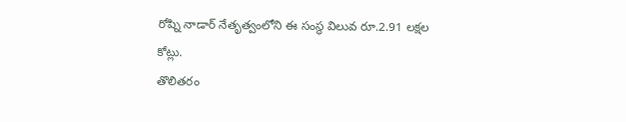రోష్ని నాడార్ నేతృత్వంలోని ఈ సంస్థ విలువ రూ.2.91 లక్షల కోట్లు.
తొలితరం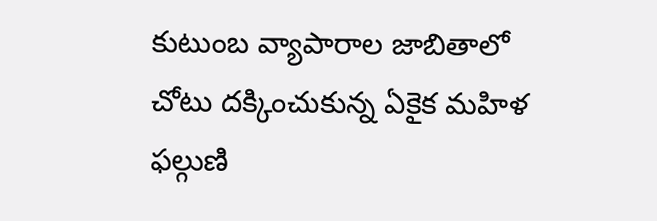కుటుంబ వ్యాపారాల జాబితాలో చోటు దక్కించుకున్న ఏకైక మహిళ ఫల్గుణి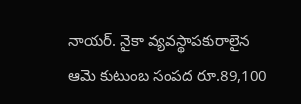నాయర్. నైకా వ్యవస్థాపకురాలైన ఆమె కుటుంబ సంపద రూ.89,100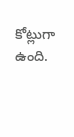కోట్లుగా ఉంది.